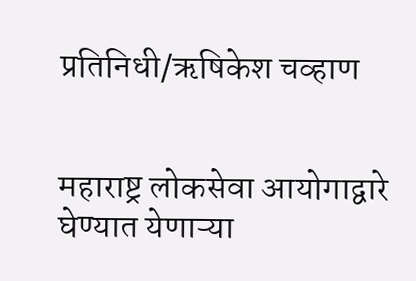प्रतिनिधी/ऋषिकेश चव्हाण


महाराष्ट्र लोकसेवा आयोगाद्वारे घेण्यात येणाऱ्या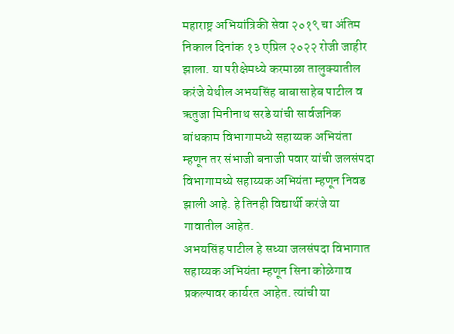महाराष्ट्र अभियांत्रिकी सेवा २०१९ चा अंतिम निकाल दिनांक १३ एप्रिल २०२२ रोजी जाहीर झाला. या परीक्षेमध्ये करमाळा तालुक्यातील करंजे येथील अभयसिंह बाबासाहेब पाटील व ऋतुजा मिनीनाथ सरडे यांची सार्वजनिक बांधकाम विभागामध्ये सहाय्यक अभियंता म्हणून तर संभाजी बनाजी पवार यांची जलसंपदा विभागामध्ये सहाय्यक अभियंता म्हणून निवड झाली आहे. हे तिनही विद्यार्थी करंजे या गावातील आहेत.
अभयसिंह पाटील हे सध्या जलसंपदा विभागात सहाय्यक अभियंता म्हणून सिना कोळेगाव प्रकल्पावर कार्यरत आहेत. त्यांची या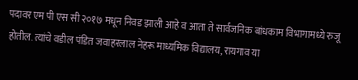पदावर एम पी एस सी २०१७ मधून निवड झाली आहे व आता ते सार्वजनिक बांधकाम विभागामध्ये रुजू होतील. त्यांचे वडील पंडित जवाहरलाल नेहरू माध्यमिक विद्यालय, रायगाव या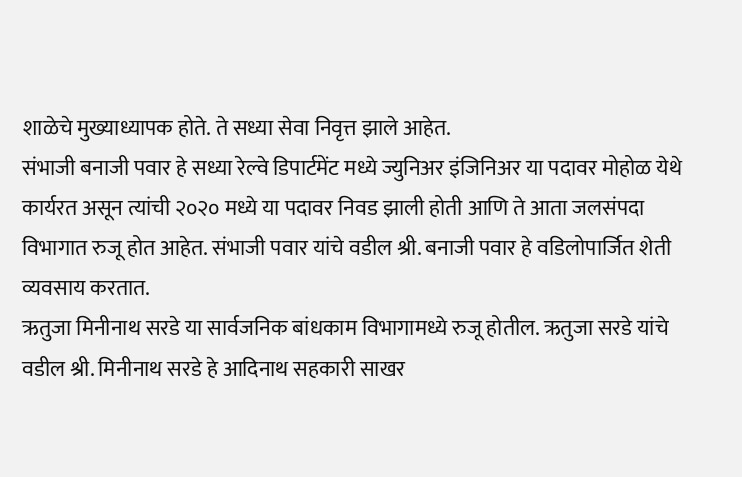शाळेचे मुख्याध्यापक होते. ते सध्या सेवा निवृत्त झाले आहेत.
संभाजी बनाजी पवार हे सध्या रेल्वे डिपार्टमेंट मध्ये ज्युनिअर इंजिनिअर या पदावर मोहोळ येथे कार्यरत असून त्यांची २०२० मध्ये या पदावर निवड झाली होती आणि ते आता जलसंपदा विभागात रुजू होत आहेत. संभाजी पवार यांचे वडील श्री. बनाजी पवार हे वडिलोपार्जित शेती व्यवसाय करतात.
ऋतुजा मिनीनाथ सरडे या सार्वजनिक बांधकाम विभागामध्ये रुजू होतील. ऋतुजा सरडे यांचे वडील श्री. मिनीनाथ सरडे हे आदिनाथ सहकारी साखर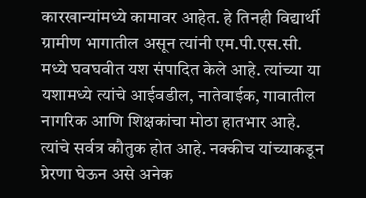कारखान्यांमध्ये कामावर आहेत. हे तिनही विद्यार्थी ग्रामीण भागातील असून त्यांनी एम.पी.एस.सी. मध्ये घवघवीत यश संपादित केले आहे. त्यांच्या या यशामध्ये त्यांचे आईवडील, नातेवाईक, गावातील नागरिक आणि शिक्षकांचा मोठा हातभार आहे. त्यांचे सर्वत्र कौतुक होत आहे. नक्कीच यांच्याकडून प्रेरणा घेऊन असे अनेक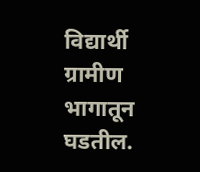विद्यार्थी ग्रामीण भागातून घडतील.